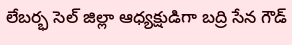లేబర్భ సెల్ జిల్లా ఆధ్యక్షుడిగా బద్రి సేన గౌడ్‌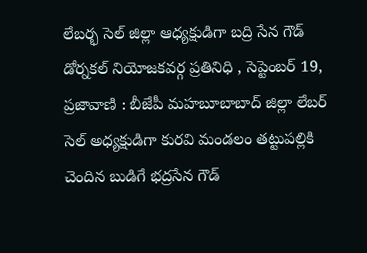లేబర్భ సెల్ జిల్లా ఆధ్యక్షుడిగా బద్రి సేన గౌడ్‌ డోర్నకల్ నియోజకవర్గ ప్రతినిధి , సెప్టెంబర్ 19, ప్రజావాణి : బీజేపీ మహబూబాబాద్ జిల్లా లేబర్ సెల్ అధ్యక్షుడిగా కురవి మండలం తట్టుపల్లికి చెందిన బుడిగే భద్రసేన గౌడ్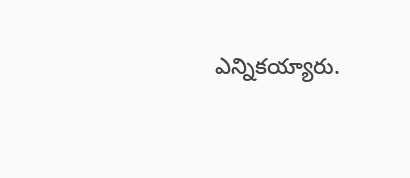ఎన్నికయ్యారు.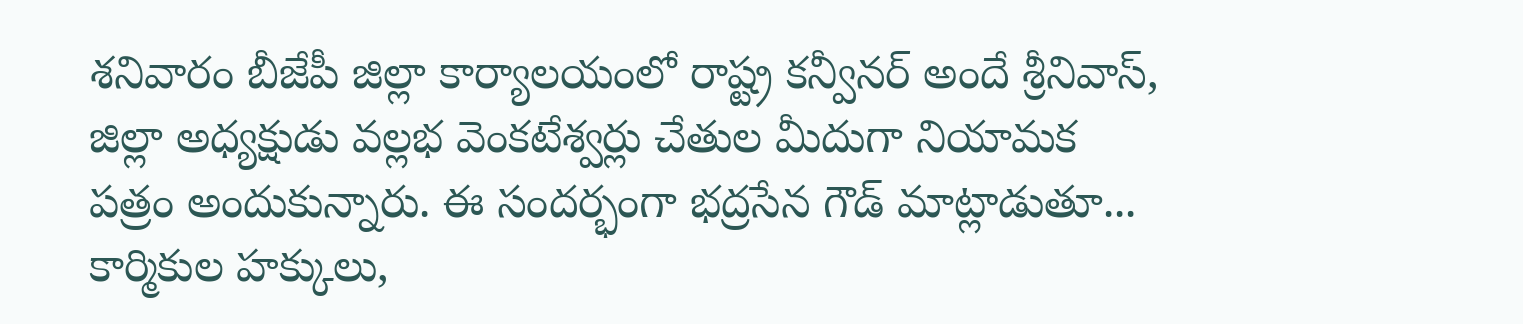శనివారం బీజేపీ జిల్లా కార్యాలయంలో రాష్ట్ర కన్వీనర్ అందే శ్రీనివాస్, జిల్లా అధ్యక్షుడు వల్లభ వెంకటేశ్వర్లు చేతుల మీదుగా నియామక పత్రం అందుకున్నారు. ఈ సందర్భంగా భద్రసేన గౌడ్ మాట్లాడుతూ... కార్మికుల హక్కులు,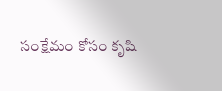సంక్షేమం కోసం కృషి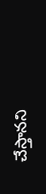చేస్తానని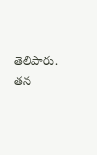తెలిపారు. తన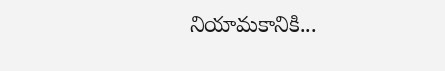నియామకానికి...